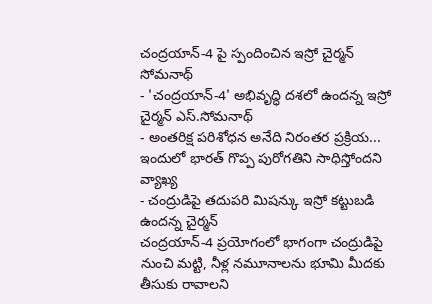చంద్రయాన్-4 పై స్పందించిన ఇస్రో చైర్మన్ సోమనాథ్
- 'చంద్రయాన్-4' అభివృద్ధి దశలో ఉందన్న ఇస్రో చైర్మన్ ఎస్.సోమనాథ్
- అంతరిక్ష పరిశోధన అనేది నిరంతర ప్రక్రియ... ఇందులో భారత్ గొప్ప పురోగతిని సాధిస్తోందని వ్యాఖ్య
- చంద్రుడిపై తదుపరి మిషన్కు ఇస్రో కట్టుబడి ఉందన్న చైర్మన్
చంద్రయాన్-4 ప్రయోగంలో భాగంగా చంద్రుడిపై నుంచి మట్టి, నీళ్ల నమూనాలను భూమి మీదకు తీసుకు రావాలని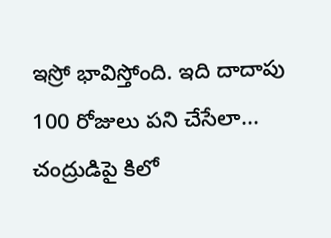ఇస్రో భావిస్తోంది. ఇది దాదాపు 100 రోజులు పని చేసేలా... చంద్రుడిపై కిలో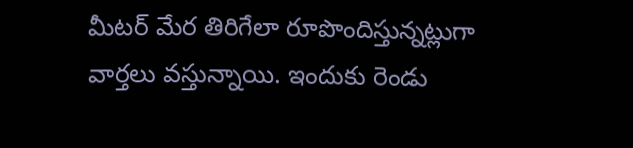మీటర్ మేర తిరిగేలా రూపొందిస్తున్నట్లుగా వార్తలు వస్తున్నాయి. ఇందుకు రెండు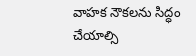వాహక నౌకలను సిద్ధం చేయాల్సి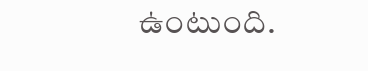ఉంటుంది.